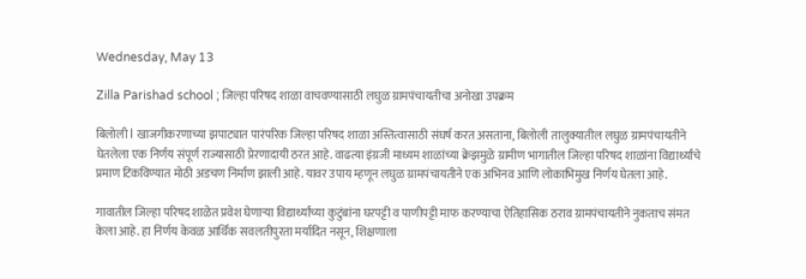Wednesday, May 13

Zilla Parishad school ; जिल्हा परिषद शाळा वाचवण्यासाठी लघुळ ग्रामपंचायतीचा अनोखा उपक्रम

बिलोली l खाजगीकरणाच्या झपाट्यात पारंपरिक जिल्हा परिषद शाळा अस्तित्वासाठी संघर्ष करत असताना, बिलोली तालुक्यातील लघुळ ग्रामपंचायतीने घेतलेला एक निर्णय संपूर्ण राज्यासाठी प्रेरणादायी ठरत आहे. वाढत्या इंग्रजी माध्यम शाळांच्या क्रेझमुळे ग्रामीण भागातील जिल्हा परिषद शाळांना विद्यार्थ्यांचे प्रमाण टिकविण्यात मोठी अडचण निर्माण झाली आहे. यावर उपाय म्हणून लघुळ ग्रामपंचायतीने एक अभिनव आणि लोकाभिमुख निर्णय घेतला आहे.

गावातील जिल्हा परिषद शाळेत प्रवेश घेणाऱ्या विद्यार्थ्यांच्या कुटुंबांना घरपट्टी व पाणीपट्टी माफ करण्याचा ऐतिहासिक ठराव ग्रामपंचायतीने नुकताच संमत केला आहे. हा निर्णय केवळ आर्थिक सवलतीपुरता मर्यादित नसून, शिक्षणाला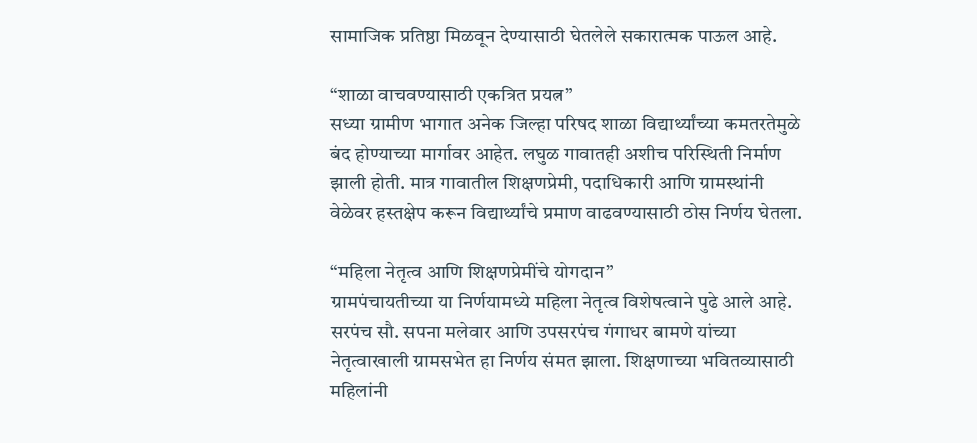सामाजिक प्रतिष्ठा मिळवून देण्यासाठी घेतलेले सकारात्मक पाऊल आहे.

“शाळा वाचवण्यासाठी एकत्रित प्रयत्न”
सध्या ग्रामीण भागात अनेक जिल्हा परिषद शाळा विद्यार्थ्यांच्या कमतरतेमुळे बंद होण्याच्या मार्गावर आहेत. लघुळ गावातही अशीच परिस्थिती निर्माण झाली होती. मात्र गावातील शिक्षणप्रेमी, पदाधिकारी आणि ग्रामस्थांनी वेळेवर हस्तक्षेप करून विद्यार्थ्यांचे प्रमाण वाढवण्यासाठी ठोस निर्णय घेतला.

“महिला नेतृत्व आणि शिक्षणप्रेमींचे योगदान”
ग्रामपंचायतीच्या या निर्णयामध्ये महिला नेतृत्व विशेषत्वाने पुढे आले आहे. सरपंच सौ. सपना मलेवार आणि उपसरपंच गंगाधर बामणे यांच्या नेतृत्वाखाली ग्रामसभेत हा निर्णय संमत झाला. शिक्षणाच्या भवितव्यासाठी महिलांनी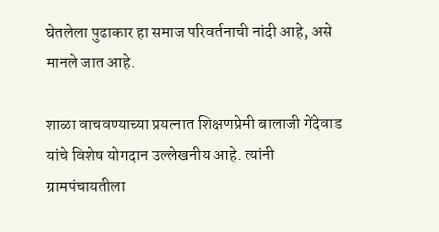घेतलेला पुढाकार हा समाज परिवर्तनाची नांदी आहे, असे मानले जात आहे.

शाळा वाचवण्याच्या प्रयत्नात शिक्षणप्रेमी बालाजी गेंदेवाड यांचे विशेष योगदान उल्लेखनीय आहे. त्यांनी ग्रामपंचायतीला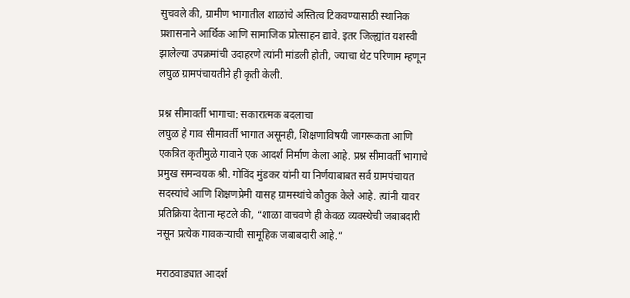सुचवले की, ग्रामीण भागातील शाळांचे अस्तित्व टिकवण्यासाठी स्थानिक प्रशासनाने आर्थिक आणि सामाजिक प्रोत्साहन द्यावे. इतर जिल्ह्यांत यशस्वी झालेल्या उपक्रमांची उदाहरणे त्यांनी मांडली होती, ज्याचा थेट परिणाम म्हणून लघुळ ग्रामपंचायतीने ही कृती केली.

प्रश्न सीमावर्ती भागाचा: सकारात्मक बदलाचा
लघुळ हे गाव सीमावर्ती भागात असूनही, शिक्षणाविषयी जागरूकता आणि एकत्रित कृतीमुळे गावाने एक आदर्श निर्माण केला आहे. प्रश्न सीमावर्ती भागाचे प्रमुख समन्वयक श्री. गोविंद मुंडकर यांनी या निर्णयाबाबत सर्व ग्रामपंचायत सदस्यांचे आणि शिक्षणप्रेमी यासह ग्रामस्थांचे कौतुक केले आहे. त्यांनी यावर प्रतिक्रिया देताना म्हटले की, “शाळा वाचवणे ही केवळ व्यवस्थेची जबाबदारी नसून प्रत्येक गावकऱ्याची सामूहिक जबाबदारी आहे.”

मराठवाड्यात आदर्श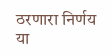ठरणारा निर्णय
या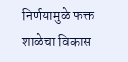निर्णयामुळे फक्त शाळेचा विकास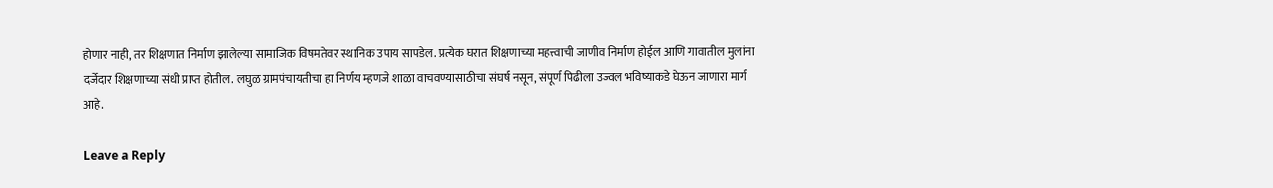होणार नाही, तर शिक्षणात निर्माण झालेल्या सामाजिक विषमतेवर स्थानिक उपाय सापडेल. प्रत्येक घरात शिक्षणाच्या महत्त्वाची जाणीव निर्माण होईल आणि गावातील मुलांना दर्जेदार शिक्षणाच्या संधी प्राप्त होतील. लघुळ ग्रामपंचायतीचा हा निर्णय म्हणजे शाळा वाचवण्यासाठीचा संघर्ष नसून, संपूर्ण पिढीला उज्वल भविष्याकडे घेऊन जाणारा मार्ग आहे.

Leave a Reply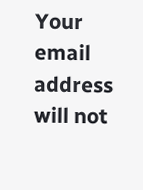Your email address will not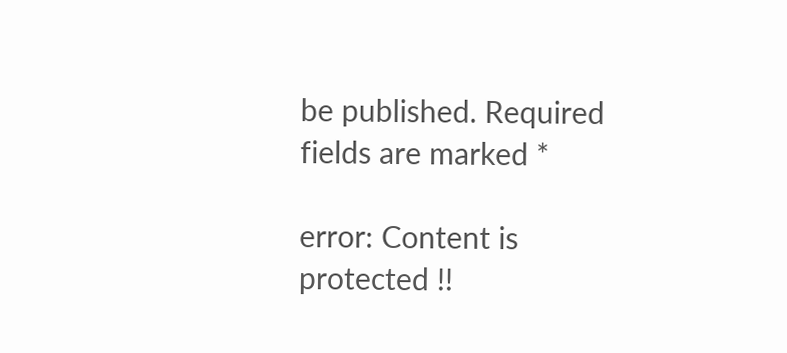be published. Required fields are marked *

error: Content is protected !!